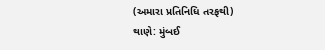(અમારા પ્રતિનિધિ તરફથી)
થાણે: મુંબઈ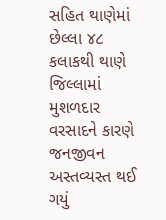સહિત થાણેમાં છેલ્લા ૪૮ કલાકથી થાણે જિલ્લામાં મુશળદાર વરસાદને કારણે જનજીવન અસ્તવ્યસ્ત થઈ ગયું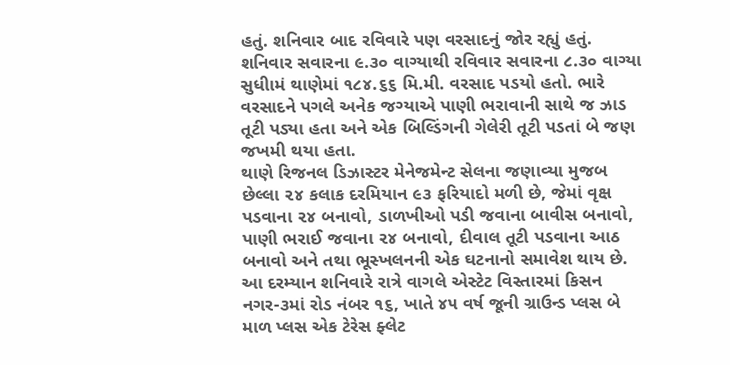હતું. શનિવાર બાદ રવિવારે પણ વરસાદનું જોર રહ્યું હતું. શનિવાર સવારના ૯.૩૦ વાગ્યાથી રવિવાર સવારના ૮.૩૦ વાગ્યા સુધીામં થાણેમાં ૧૮૪.૬૬ મિ.મી. વરસાદ પડયો હતો. ભારે વરસાદને પગલે અનેક જગ્યાએ પાણી ભરાવાની સાથે જ ઝાડ તૂટી પડ્યા હતા અને એક બિલ્ડિંગની ગેલેરી તૂટી પડતાં બે જણ જખમી થયા હતા.
થાણે રિજનલ ડિઝાસ્ટર મેનેજમેન્ટ સેલના જણાવ્યા મુજબ છેલ્લા ૨૪ કલાક દરમિયાન ૯૩ ફરિયાદો મળી છે, જેમાં વૃક્ષ પડવાના ૨૪ બનાવો, ડાળખીઓ પડી જવાના બાવીસ બનાવો, પાણી ભરાઈ જવાના ૨૪ બનાવો, દીવાલ તૂટી પડવાના આઠ બનાવો અને તથા ભૂસ્ખલનની એક ઘટનાનો સમાવેશ થાય છે. આ દરમ્યાન શનિવારે રાત્રે વાગલે એસ્ટેટ વિસ્તારમાં કિસન નગર-૩માં રોડ નંબર ૧૬, ખાતે ૪૫ વર્ષ જૂની ગ્રાઉન્ડ પ્લસ બે માળ પ્લસ એક ટેરેસ ફ્લેટ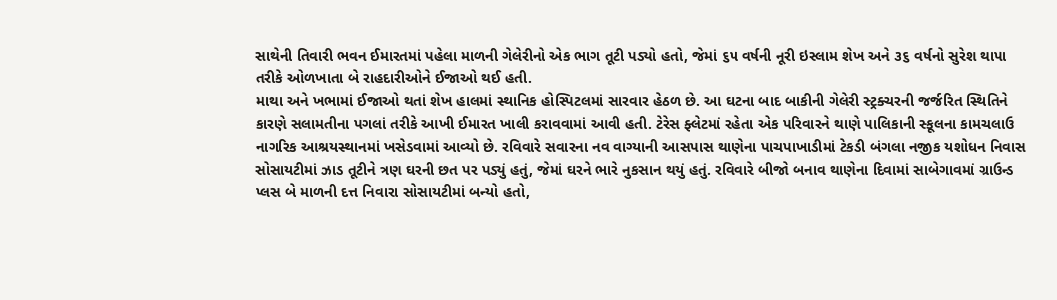સાથેની તિવારી ભવન ઈમારતમાં પહેલા માળની ગેલેરીનો એક ભાગ તૂટી પડ્યો હતો, જેમાં ૬૫ વર્ષની નૂરી ઇસ્લામ શેખ અને ૩૬ વર્ષનો સુરેશ થાપા તરીકે ઓળખાતા બે રાહદારીઓને ઈજાઓ થઈ હતી.
માથા અને ખભામાં ઈજાઓ થતાં શેખ હાલમાં સ્થાનિક હોસ્પિટલમાં સારવાર હેઠળ છે. આ ઘટના બાદ બાકીની ગેલેરી સ્ટ્રક્ચરની જર્જરિત સ્થિતિને કારણે સલામતીના પગલાં તરીકે આખી ઈમારત ખાલી કરાવવામાં આવી હતી. ટેરેસ ફ્લેટમાં રહેતા એક પરિવારને થાણે પાલિકાની સ્કૂલના કામચલાઉ નાગરિક આશ્રયસ્થાનમાં ખસેડવામાં આવ્યો છે. રવિવારે સવારના નવ વાગ્યાની આસપાસ થાણેના પાચપાખાડીમાં ટેકડી બંગલા નજીક યશોધન નિવાસ સોસાયટીમાં ઝાડ તૂટીને ત્રણ ઘરની છત પર પડ્યું હતું, જેમાં ઘરને ભારે નુકસાન થયું હતું. રવિવારે બીજો બનાવ થાણેના દિવામાં સાબેગાવમાં ગ્રાઉન્ડ પ્લસ બે માળની દત્ત નિવારા સોસાયટીમાં બન્યો હતો,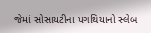જેમાં સોસાયટીના પગથિયાનો સ્લેબ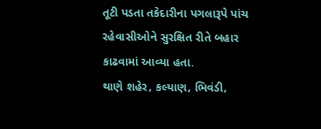તૂટી પડતા તકેદારીના પગલારૂપે પાંચ રહેવાસીઓને સુરક્ષિત રીતે બહાર કાઢવામાં આવ્યા હતા.
થાણે શહેર, કલ્યાણ, ભિવંડી,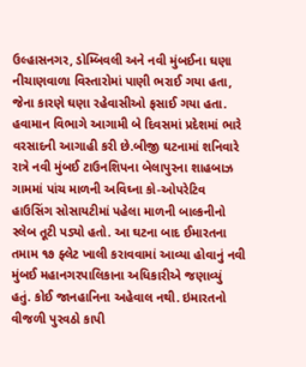ઉલ્હાસનગર, ડોમ્બિવલી અને નવી મુંબઈના ઘણા નીચાણવાળા વિસ્તારોમાં પાણી ભરાઈ ગયા હતા, જેના કારણે ઘણા રહેવાસીઓ ફસાઈ ગયા હતા. હવામાન વિભાગે આગામી બે દિવસમાં પ્રદેશમાં ભારે વરસાદની આગાહી કરી છે.બીજી ઘટનામાં શનિવારે રાત્રે નવી મુંબઈ ટાઉનશિપના બેલાપુરના શાહબાઝ ગામમાં પાંચ માળની અવિઘ્ના કો-ઓપરેટિવ હાઉસિંગ સોસાયટીમાં પહેલા માળની બાલ્કનીનો સ્લેબ તૂટી પડ્યો હતો. આ ઘટના બાદ ઈમારતના તમામ ૧૭ ફ્લેટ ખાલી કરાવવામાં આવ્યા હોવાનું નવી મુંબઈ મહાનગરપાલિકાના અધિકારીએ જણાવ્યું હતું. કોઈ જાનહાનિના અહેવાલ નથી. ઇમારતનો વીજળી પુરવઠો કાપી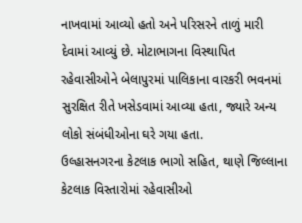નાખવામાં આવ્યો હતો અને પરિસરને તાળું મારી દેવામાં આવ્યું છે. મોટાભાગના વિસ્થાપિત રહેવાસીઓને બેલાપુરમાં પાલિકાના વારકરી ભવનમાં સુરક્ષિત રીતે ખસેડવામાં આવ્યા હતા, જ્યારે અન્ય લોકો સંબંધીઓના ઘરે ગયા હતા.
ઉલ્હાસનગરના કેટલાક ભાગો સહિત, થાણે જિલ્લાના કેટલાક વિસ્તારોમાં રહેવાસીઓ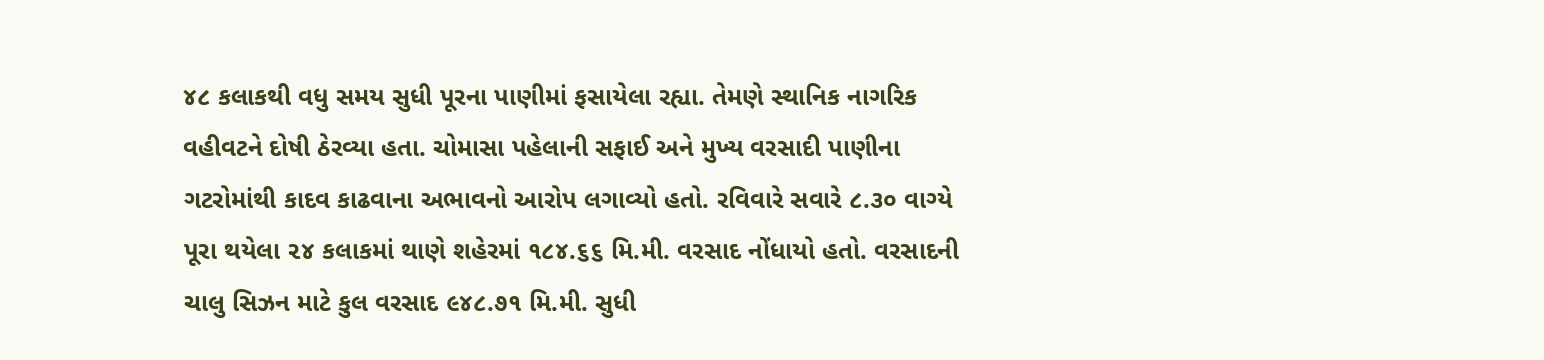૪૮ કલાકથી વધુ સમય સુધી પૂરના પાણીમાં ફસાયેલા રહ્યા. તેમણે સ્થાનિક નાગરિક વહીવટને દોષી ઠેરવ્યા હતા. ચોમાસા પહેલાની સફાઈ અને મુખ્ય વરસાદી પાણીના ગટરોમાંથી કાદવ કાઢવાના અભાવનો આરોપ લગાવ્યો હતો. રવિવારે સવારે ૮.૩૦ વાગ્યે પૂરા થયેલા ૨૪ કલાકમાં થાણે શહેરમાં ૧૮૪.૬૬ મિ.મી. વરસાદ નોંધાયો હતો. વરસાદની ચાલુ સિઝન માટે કુલ વરસાદ ૯૪૮.૭૧ મિ.મી. સુધી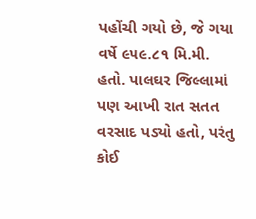પહોંચી ગયો છે, જે ગયા વર્ષે ૯૫૯.૮૧ મિ.મી. હતો. પાલઘર જિલ્લામાં પણ આખી રાત સતત વરસાદ પડ્યો હતો, પરંતુ કોઈ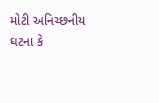મોટી અનિચ્છનીય ઘટના કે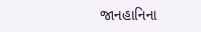જાનહાનિના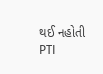થઈ નહોતી
PTI